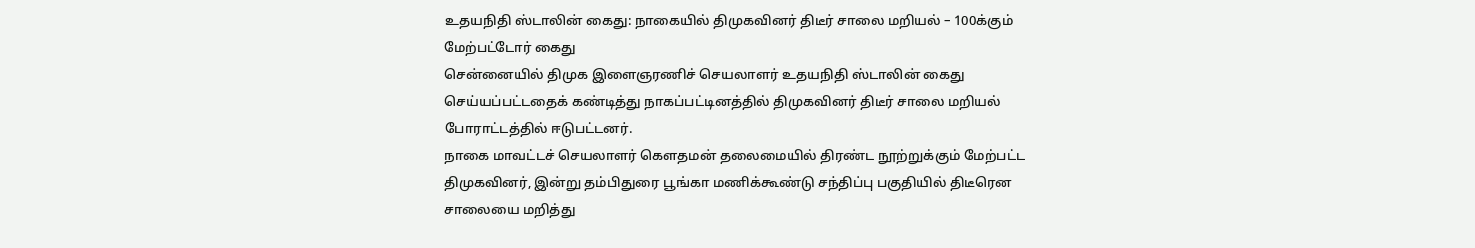உதயநிதி ஸ்டாலின் கைது: நாகையில் திமுகவினர் திடீர் சாலை மறியல் – 100க்கும் மேற்பட்டோர் கைது
சென்னையில் திமுக இளைஞரணிச் செயலாளர் உதயநிதி ஸ்டாலின் கைது செய்யப்பட்டதைக் கண்டித்து நாகப்பட்டினத்தில் திமுகவினர் திடீர் சாலை மறியல் போராட்டத்தில் ஈடுபட்டனர்.
நாகை மாவட்டச் செயலாளர் கௌதமன் தலைமையில் திரண்ட நூற்றுக்கும் மேற்பட்ட திமுகவினர், இன்று தம்பிதுரை பூங்கா மணிக்கூண்டு சந்திப்பு பகுதியில் திடீரென சாலையை மறித்து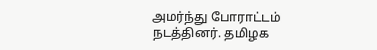அமர்ந்து போராட்டம் நடத்தினர். தமிழக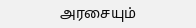அரசையும்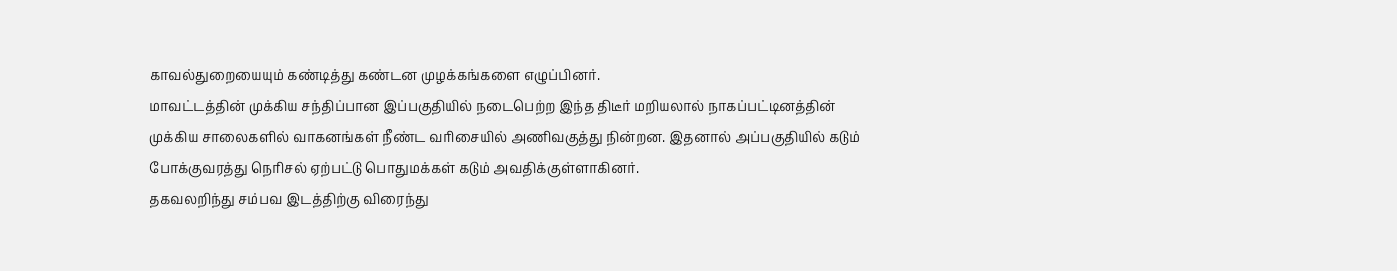காவல்துறையையும் கண்டித்து கண்டன முழக்கங்களை எழுப்பினர்.
மாவட்டத்தின் முக்கிய சந்திப்பான இப்பகுதியில் நடைபெற்ற இந்த திடீர் மறியலால் நாகப்பட்டினத்தின் முக்கிய சாலைகளில் வாகனங்கள் நீண்ட வரிசையில் அணிவகுத்து நின்றன. இதனால் அப்பகுதியில் கடும் போக்குவரத்து நெரிசல் ஏற்பட்டு பொதுமக்கள் கடும் அவதிக்குள்ளாகினர்.
தகவலறிந்து சம்பவ இடத்திற்கு விரைந்து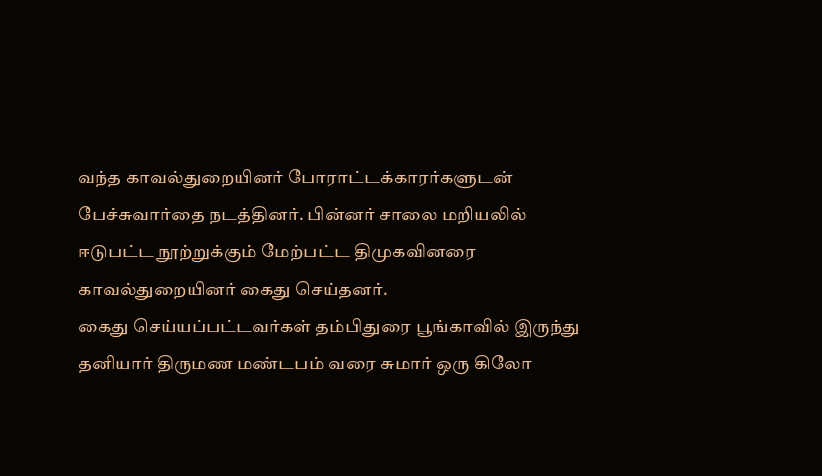வந்த காவல்துறையினர் போராட்டக்காரர்களுடன் பேச்சுவார்தை நடத்தினர். பின்னர் சாலை மறியலில் ஈடுபட்ட நூற்றுக்கும் மேற்பட்ட திமுகவினரை காவல்துறையினர் கைது செய்தனர்.
கைது செய்யப்பட்டவர்கள் தம்பிதுரை பூங்காவில் இருந்து தனியார் திருமண மண்டபம் வரை சுமார் ஒரு கிலோ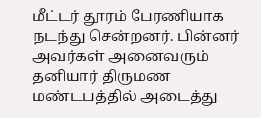மீட்டர் தூரம் பேரணியாக நடந்து சென்றனர். பின்னர் அவர்கள் அனைவரும் தனியார் திருமண மண்டபத்தில் அடைத்து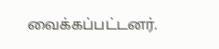வைக்கப்பட்டனர்.